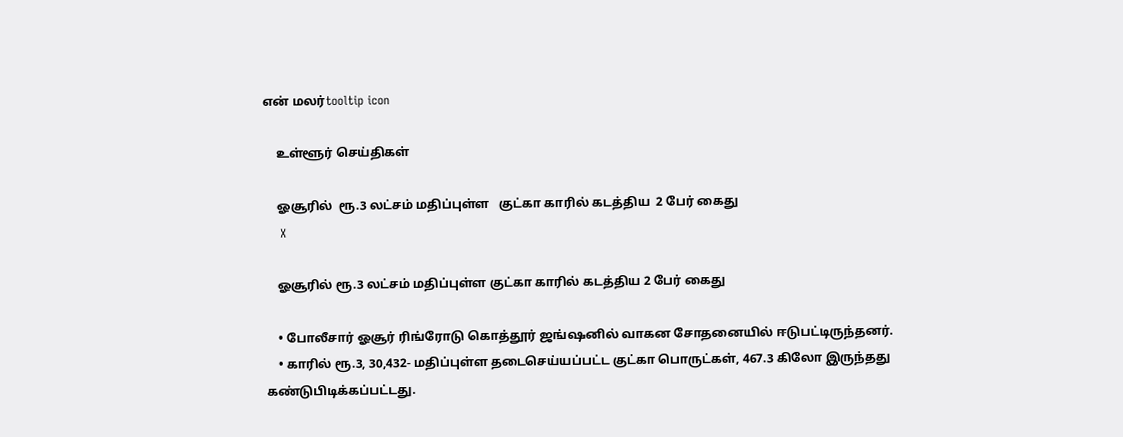என் மலர்tooltip icon

    உள்ளூர் செய்திகள்

    ஓசூரில்  ரூ.3 லட்சம் மதிப்புள்ள   குட்கா காரில் கடத்திய  2 பேர் கைது
    X

    ஓசூரில் ரூ.3 லட்சம் மதிப்புள்ள குட்கா காரில் கடத்திய 2 பேர் கைது

    • போலீசார் ஓசூர் ரிங்ரோடு கொத்தூர் ஜங்ஷனில் வாகன சோதனையில் ஈடுபட்டிருந்தனர்.
    • காரில் ரூ.3, 30,432- மதிப்புள்ள தடைசெய்யப்பட்ட குட்கா பொருட்கள், 467.3 கிலோ இருந்தது கண்டுபிடிக்கப்பட்டது.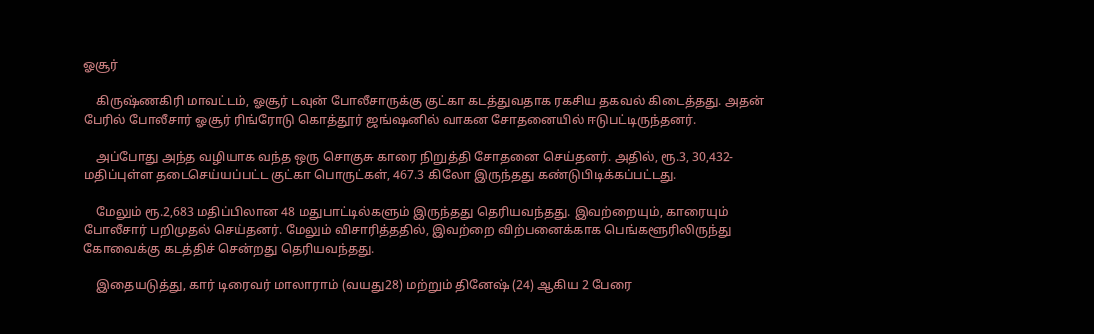ஓசூர்

    கிருஷ்ணகிரி மாவட்டம், ஓசூர் டவுன் போலீசாருக்கு குட்கா கடத்துவதாக ரகசிய தகவல் கிடைத்தது. அதன் பேரில் போலீசார் ஓசூர் ரிங்ரோடு கொத்தூர் ஜங்ஷனில் வாகன சோதனையில் ஈடுபட்டிருந்தனர்.

    அப்போது அந்த வழியாக வந்த ஒரு சொகுசு காரை நிறுத்தி சோதனை செய்தனர். அதில், ரூ.3, 30,432- மதிப்புள்ள தடைசெய்யப்பட்ட குட்கா பொருட்கள், 467.3 கிலோ இருந்தது கண்டுபிடிக்கப்பட்டது.

    மேலும் ரூ.2,683 மதிப்பிலான 48 மதுபாட்டில்களும் இருந்தது தெரியவந்தது. இவற்றையும், காரையும் போலீசார் பறிமுதல் செய்தனர். மேலும் விசாரித்ததில், இவற்றை விற்பனைக்காக பெங்களூரிலிருந்து கோவைக்கு கடத்திச் சென்றது தெரியவந்தது.

    இதையடுத்து, கார் டிரைவர் மாலாராம் (வயது28) மற்றும் தினேஷ் (24) ஆகிய 2 பேரை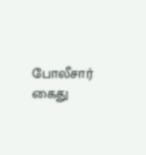போலீசார் கைது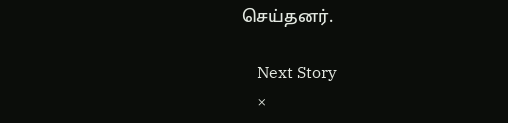செய்தனர்.

    Next Story
    ×